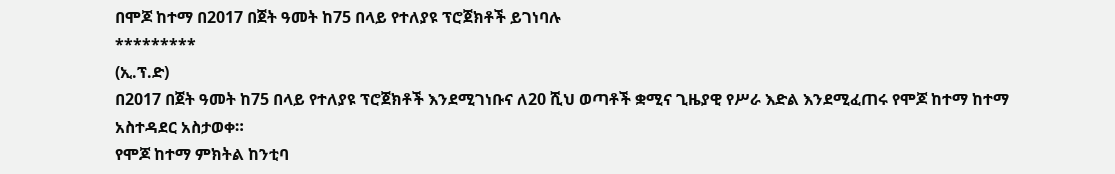በሞጆ ከተማ በ2017 በጀት ዓመት ከ75 በላይ የተለያዩ ፕሮጀክቶች ይገነባሉ
*********
(ኢ.ፕ.ድ)
በ2017 በጀት ዓመት ከ75 በላይ የተለያዩ ፕሮጀክቶች እንደሚገነቡና ለ20 ሺህ ወጣቶች ቋሚና ጊዜያዊ የሥራ እድል እንደሚፈጠሩ የሞጆ ከተማ ከተማ አስተዳደር አስታወቀ።
የሞጆ ከተማ ምክትል ከንቲባ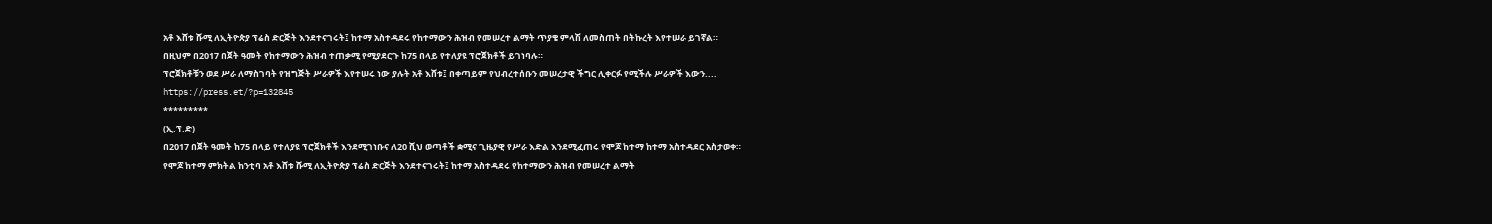አቶ እሸቱ ሹሚ ለኢትዮጵያ ፕሬስ ድርጅት እንደተናገሩት፤ ከተማ አስተዳደሩ የከተማውን ሕዝብ የመሠረተ ልማት ጥያቄ ምላሽ ለመስጠት በትኩረት እየተሠራ ይገኛል።
በዚህም በ2017 በጀት ዓመት የከተማውን ሕዝብ ተጠቃሚ የሚያደርጉ ከ75 በላይ የተለያዩ ፕሮጀክቶች ይገነባሉ።
ፕሮጀክቶቹን ወደ ሥራ ለማስገባት የዝግጅት ሥራዎች እየተሠሩ ነው ያሉት አቶ እሸቱ፤ በቀጣይም የህብረተሰቡን መሠረታዊ ችግር ሊቀርፉ የሚችሉ ሥራዎች እውን....
https://press.et/?p=132845
*********
(ኢ.ፕ.ድ)
በ2017 በጀት ዓመት ከ75 በላይ የተለያዩ ፕሮጀክቶች እንደሚገነቡና ለ20 ሺህ ወጣቶች ቋሚና ጊዜያዊ የሥራ እድል እንደሚፈጠሩ የሞጆ ከተማ ከተማ አስተዳደር አስታወቀ።
የሞጆ ከተማ ምክትል ከንቲባ አቶ እሸቱ ሹሚ ለኢትዮጵያ ፕሬስ ድርጅት እንደተናገሩት፤ ከተማ አስተዳደሩ የከተማውን ሕዝብ የመሠረተ ልማት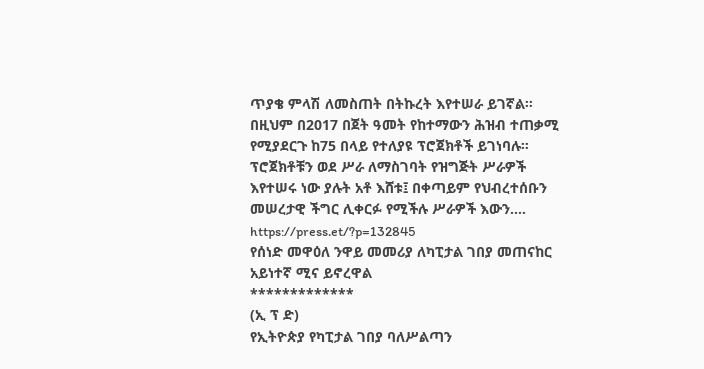ጥያቄ ምላሽ ለመስጠት በትኩረት እየተሠራ ይገኛል።
በዚህም በ2017 በጀት ዓመት የከተማውን ሕዝብ ተጠቃሚ የሚያደርጉ ከ75 በላይ የተለያዩ ፕሮጀክቶች ይገነባሉ።
ፕሮጀክቶቹን ወደ ሥራ ለማስገባት የዝግጅት ሥራዎች እየተሠሩ ነው ያሉት አቶ እሸቱ፤ በቀጣይም የህብረተሰቡን መሠረታዊ ችግር ሊቀርፉ የሚችሉ ሥራዎች እውን....
https://press.et/?p=132845
የሰነድ መዋዕለ ንዋይ መመሪያ ለካፒታል ገበያ መጠናከር አይነተኛ ሚና ይኖረዋል
*************
(ኢ ፕ ድ)
የኢትዮጵያ የካፒታል ገበያ ባለሥልጣን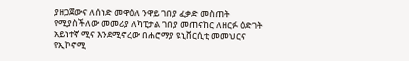ያዘጋጀውና ለሰነድ መዋዕለ ንዋይ ገበያ ፈቃድ መስጠት የሚያስችለው መመሪያ ለካፒታል ገበያ መጠናከር ለዘርፉ ዕድገት አይነተኛ ሚና እንደሚኖረው በሐሮማያ ዩኒቨርሲቲ መመህርና የኢኮኖሚ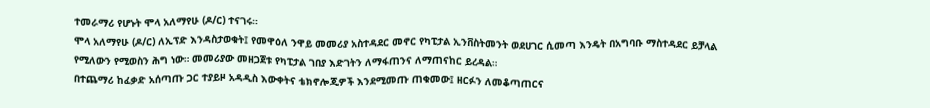ተመራማሪ የሆኑት ሞላ አለማየሁ (ዶ/ር) ተናገሩ።
ሞላ አለማየሁ (ዶ/ር) ለኢፕድ እንዳስታወቁት፤ የመዋዕለ ንዋይ መመሪያ አስተዳደር መኖር የካፒታል ኢንቨስትመንት ወደሀገር ሲመጣ እንዴት በአግባቡ ማስተዳደር ይቻላል የሚለውን የሚወስን ሕግ ነው። መመሪያው መዘጋጀቱ የካፒታል ገበያ እድገትን ለማፋጠንና ለማጠናከር ይረዳል።
በተጨማሪ ከፈቃድ አሰጣጡ ጋር ተያይዞ አዳዲስ እውቀትና ቴክኖሎጂዎች እንደሚመጡ ጠቁመው፤ ዘርፉን ለመቆጣጠርና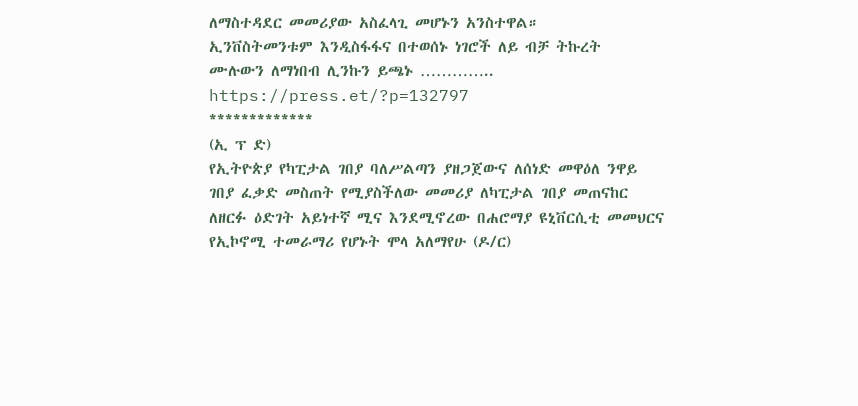ለማስተዳደር መመሪያው አስፈላጊ መሆኑን አንስተዋል።
ኢንቨስትመንቱም እንዲስፋፋና በተወሰኑ ነገሮች ለይ ብቻ ትኩረት
ሙሉውን ለማነበብ ሊንኩን ይጫኑ …………..
https://press.et/?p=132797
*************
(ኢ ፕ ድ)
የኢትዮጵያ የካፒታል ገበያ ባለሥልጣን ያዘጋጀውና ለሰነድ መዋዕለ ንዋይ ገበያ ፈቃድ መስጠት የሚያስችለው መመሪያ ለካፒታል ገበያ መጠናከር ለዘርፉ ዕድገት አይነተኛ ሚና እንደሚኖረው በሐሮማያ ዩኒቨርሲቲ መመህርና የኢኮኖሚ ተመራማሪ የሆኑት ሞላ አለማየሁ (ዶ/ር)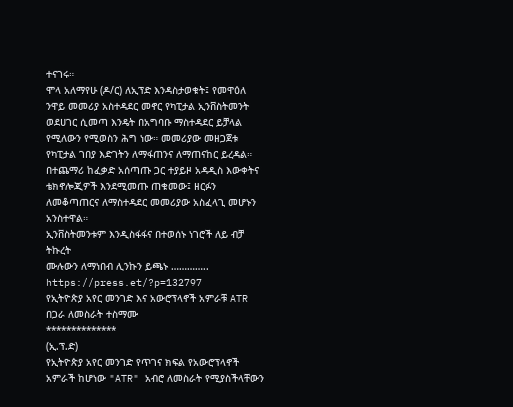ተናገሩ።
ሞላ አለማየሁ (ዶ/ር) ለኢፕድ እንዳስታወቁት፤ የመዋዕለ ንዋይ መመሪያ አስተዳደር መኖር የካፒታል ኢንቨስትመንት ወደሀገር ሲመጣ እንዴት በአግባቡ ማስተዳደር ይቻላል የሚለውን የሚወስን ሕግ ነው። መመሪያው መዘጋጀቱ የካፒታል ገበያ እድገትን ለማፋጠንና ለማጠናከር ይረዳል።
በተጨማሪ ከፈቃድ አሰጣጡ ጋር ተያይዞ አዳዲስ እውቀትና ቴክኖሎጂዎች እንደሚመጡ ጠቁመው፤ ዘርፉን ለመቆጣጠርና ለማስተዳደር መመሪያው አስፈላጊ መሆኑን አንስተዋል።
ኢንቨስትመንቱም እንዲስፋፋና በተወሰኑ ነገሮች ለይ ብቻ ትኩረት
ሙሉውን ለማነበብ ሊንኩን ይጫኑ …………..
https://press.et/?p=132797
የኢትዮጵያ አየር መንገድ እና አውሮፕላኖች አምራቹ ATR በጋራ ለመስራት ተስማሙ
**************
(ኢ.ፕ.ድ)
የኢትዮጵያ አየር መንገድ የጥገና ክፍል የአውሮፕላኖች አምራች ከሆነው "ATR" አብሮ ለመስራት የሚያስችላቸውን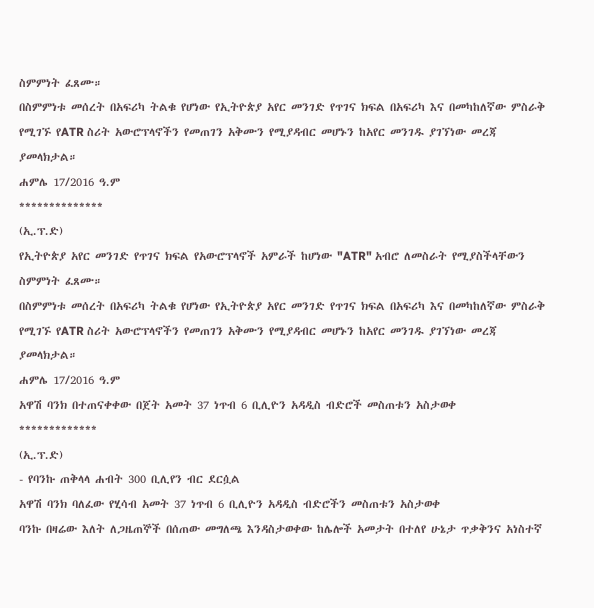ስምምነት ፈጸሙ።
በስምምነቱ መሰረት በአፍሪካ ትልቁ የሆነው የኢትዮጵያ አየር መንገድ የጥገና ክፍል በአፍሪካ እና በመካከለኛው ምስራቅ የሚገኙ የATR ስሪት አውሮፕላኖችን የመጠገን አቅሙን የሚያዳብር መሆኑን ከአየር መንገዱ ያገኘነው መረጃ ያመላክታል።
ሐምሌ 17/2016 ዓ.ም
**************
(ኢ.ፕ.ድ)
የኢትዮጵያ አየር መንገድ የጥገና ክፍል የአውሮፕላኖች አምራች ከሆነው "ATR" አብሮ ለመስራት የሚያስችላቸውን ስምምነት ፈጸሙ።
በስምምነቱ መሰረት በአፍሪካ ትልቁ የሆነው የኢትዮጵያ አየር መንገድ የጥገና ክፍል በአፍሪካ እና በመካከለኛው ምስራቅ የሚገኙ የATR ስሪት አውሮፕላኖችን የመጠገን አቅሙን የሚያዳብር መሆኑን ከአየር መንገዱ ያገኘነው መረጃ ያመላክታል።
ሐምሌ 17/2016 ዓ.ም
አዋሽ ባንክ በተጠናቀቀው በጀት አመት 37 ነጥብ 6 ቢሊዮን አዳዲስ ብድሮች መስጠቱን አስታወቀ
*************
(ኢ.ፕ.ድ)
- የባንኩ ጠቅላላ ሐብት 300 ቢሊየን ብር ደርሷል
አዋሽ ባንክ ባለፈው የሂሳብ አመት 37 ነጥብ 6 ቢሊዮን አዳዲስ ብድሮችን መስጠቱን አስታወቀ
ባንኩ በዛሬው እለት ለጋዜጠኞች በሰጠው መግለጫ እንዳስታወቀው ከሌሎች አመታት በተለየ ሁኔታ ጥቃቅንና አነስተኛ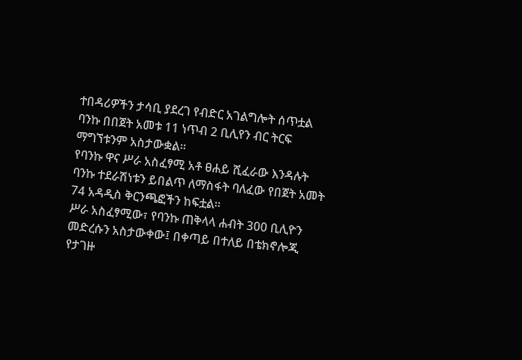ተበዳሪዎችን ታሳቢ ያደረገ የብድር አገልግሎት ሰጥቷል
ባንኩ በበጀት አመቱ 11 ነጥብ 2 ቢሊየን ብር ትርፍ ማግኘቱንም አስታውቋል።
የባንኩ ዋና ሥራ አስፈፃሚ አቶ ፀሐይ ሺፈራው እንዳሉት ባንኩ ተደራሽነቱን ይበልጥ ለማስፋት ባለፈው የበጀት አመት 74 አዳዲስ ቅርንጫፎችን ከፍቷል።
ሥራ አስፈፃሚው፣ የባንኩ ጠቅላላ ሐብት 300 ቢሊዮን መድረሱን አስታውቀው፤ በቀጣይ በተለይ በቴክኖሎጂ የታገዙ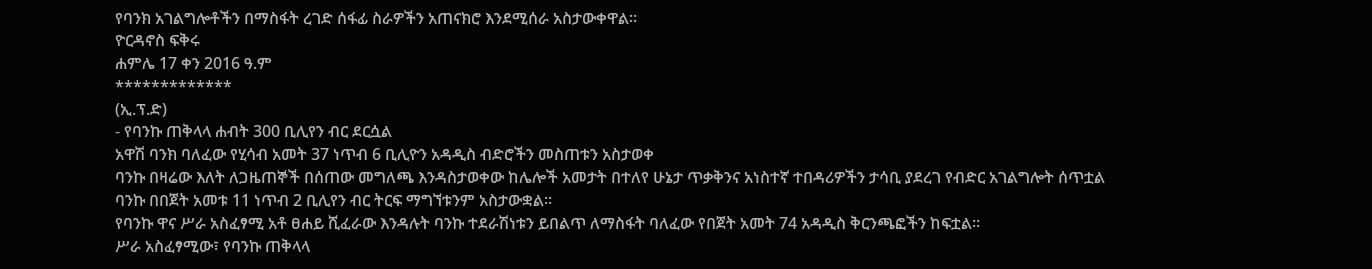የባንክ አገልግሎቶችን በማስፋት ረገድ ሰፋፊ ስራዎችን አጠናክሮ እንደሚሰራ አስታውቀዋል።
ዮርዳኖስ ፍቅሩ
ሐምሌ 17 ቀን 2016 ዓ.ም
*************
(ኢ.ፕ.ድ)
- የባንኩ ጠቅላላ ሐብት 300 ቢሊየን ብር ደርሷል
አዋሽ ባንክ ባለፈው የሂሳብ አመት 37 ነጥብ 6 ቢሊዮን አዳዲስ ብድሮችን መስጠቱን አስታወቀ
ባንኩ በዛሬው እለት ለጋዜጠኞች በሰጠው መግለጫ እንዳስታወቀው ከሌሎች አመታት በተለየ ሁኔታ ጥቃቅንና አነስተኛ ተበዳሪዎችን ታሳቢ ያደረገ የብድር አገልግሎት ሰጥቷል
ባንኩ በበጀት አመቱ 11 ነጥብ 2 ቢሊየን ብር ትርፍ ማግኘቱንም አስታውቋል።
የባንኩ ዋና ሥራ አስፈፃሚ አቶ ፀሐይ ሺፈራው እንዳሉት ባንኩ ተደራሽነቱን ይበልጥ ለማስፋት ባለፈው የበጀት አመት 74 አዳዲስ ቅርንጫፎችን ከፍቷል።
ሥራ አስፈፃሚው፣ የባንኩ ጠቅላላ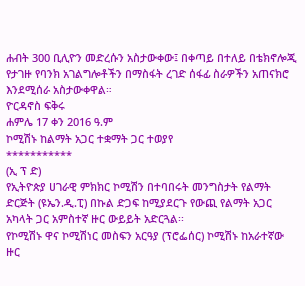ሐብት 300 ቢሊዮን መድረሱን አስታውቀው፤ በቀጣይ በተለይ በቴክኖሎጂ የታገዙ የባንክ አገልግሎቶችን በማስፋት ረገድ ሰፋፊ ስራዎችን አጠናክሮ እንደሚሰራ አስታውቀዋል።
ዮርዳኖስ ፍቅሩ
ሐምሌ 17 ቀን 2016 ዓ.ም
ኮሚሽኑ ከልማት አጋር ተቋማት ጋር ተወያየ
***********
(ኢ ፕ ድ)
የኢትዮጵያ ሀገራዊ ምክክር ኮሚሽን በተባበሩት መንግስታት የልማት ድርጅት (ዩኤን.ዲ.ፒ) በኩል ድጋፍ ከሚያደርጉ የውጪ የልማት አጋር አካላት ጋር አምስተኛ ዙር ውይይት አድርጓል፡፡
የኮሚሽኑ ዋና ኮሚሽነር መስፍን አርዓያ (ፕሮፌሰር) ኮሚሽኑ ከአራተኛው ዙር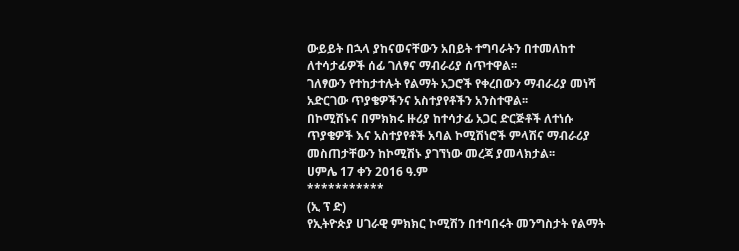ውይይት በኋላ ያከናወናቸውን አበይት ተግባራትን በተመለከተ ለተሳታፊዎች ሰፊ ገለፃና ማብራሪያ ሰጥተዋል፡፡
ገለፃውን የተከታተሉት የልማት አጋሮች የቀረበውን ማብራሪያ መነሻ አድርገው ጥያቄዎችንና አስተያየቶችን አንስተዋል፡፡
በኮሚሽኑና በምክክሩ ዙሪያ ከተሳታፊ አጋር ድርጅቶች ለተነሱ ጥያቄዎች እና አስተያየቶች አባል ኮሚሽነሮች ምላሽና ማብራሪያ መስጠታቸውን ከኮሚሽኑ ያገኘነው መረጃ ያመላክታል፡፡
ሀምሌ 17 ቀን 2016 ዓ.ም
***********
(ኢ ፕ ድ)
የኢትዮጵያ ሀገራዊ ምክክር ኮሚሽን በተባበሩት መንግስታት የልማት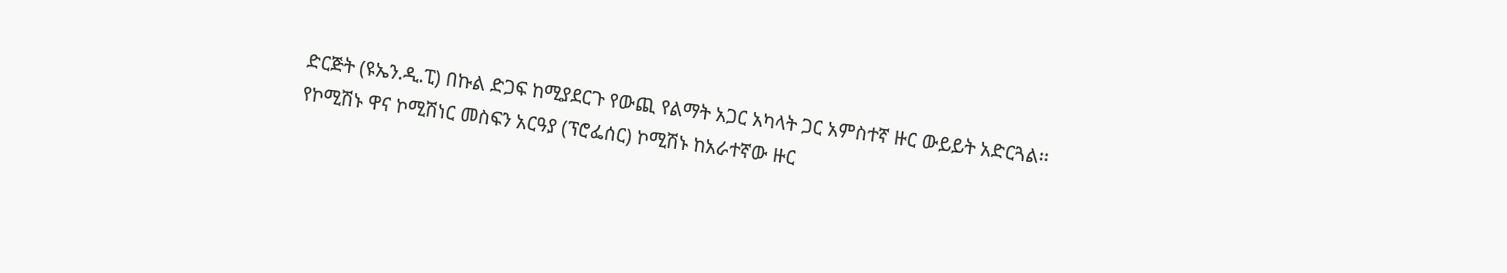ድርጅት (ዩኤን.ዲ.ፒ) በኩል ድጋፍ ከሚያደርጉ የውጪ የልማት አጋር አካላት ጋር አምስተኛ ዙር ውይይት አድርጓል፡፡
የኮሚሽኑ ዋና ኮሚሽነር መስፍን አርዓያ (ፕሮፌሰር) ኮሚሽኑ ከአራተኛው ዙር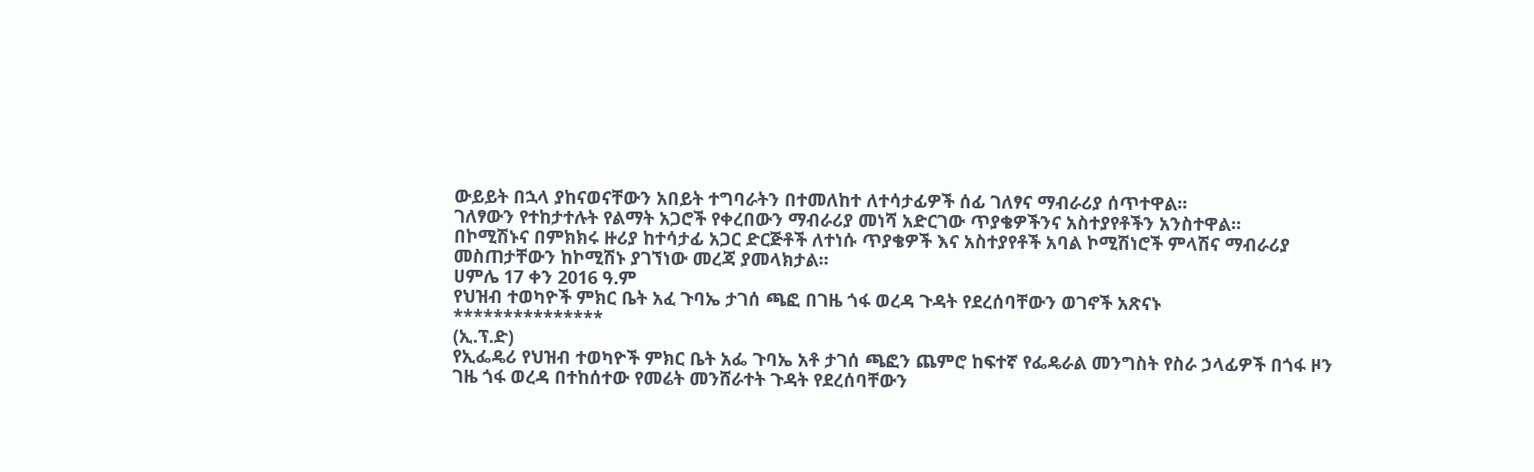ውይይት በኋላ ያከናወናቸውን አበይት ተግባራትን በተመለከተ ለተሳታፊዎች ሰፊ ገለፃና ማብራሪያ ሰጥተዋል፡፡
ገለፃውን የተከታተሉት የልማት አጋሮች የቀረበውን ማብራሪያ መነሻ አድርገው ጥያቄዎችንና አስተያየቶችን አንስተዋል፡፡
በኮሚሽኑና በምክክሩ ዙሪያ ከተሳታፊ አጋር ድርጅቶች ለተነሱ ጥያቄዎች እና አስተያየቶች አባል ኮሚሽነሮች ምላሽና ማብራሪያ መስጠታቸውን ከኮሚሽኑ ያገኘነው መረጃ ያመላክታል፡፡
ሀምሌ 17 ቀን 2016 ዓ.ም
የህዝብ ተወካዮች ምክር ቤት አፈ ጉባኤ ታገሰ ጫፎ በገዜ ጎፋ ወረዳ ጉዳት የደረሰባቸውን ወገኖች አጽናኑ
***************
(ኢ.ፕ.ድ)
የኢፌዴሪ የህዝብ ተወካዮች ምክር ቤት አፌ ጉባኤ አቶ ታገሰ ጫፎን ጨምሮ ከፍተኛ የፌዴራል መንግስት የስራ ኃላፊዎች በጎፋ ዞን ገዜ ጎፋ ወረዳ በተከሰተው የመሬት መንሸራተት ጉዳት የደረሰባቸውን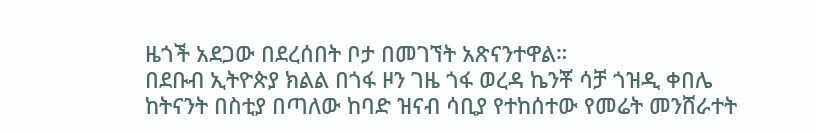ዜጎች አደጋው በደረሰበት ቦታ በመገኘት አጽናንተዋል።
በደቡብ ኢትዮጵያ ክልል በጎፋ ዞን ገዜ ጎፋ ወረዳ ኬንቾ ሳቻ ጎዝዲ ቀበሌ ከትናንት በስቲያ በጣለው ከባድ ዝናብ ሳቢያ የተከሰተው የመሬት መንሸራተት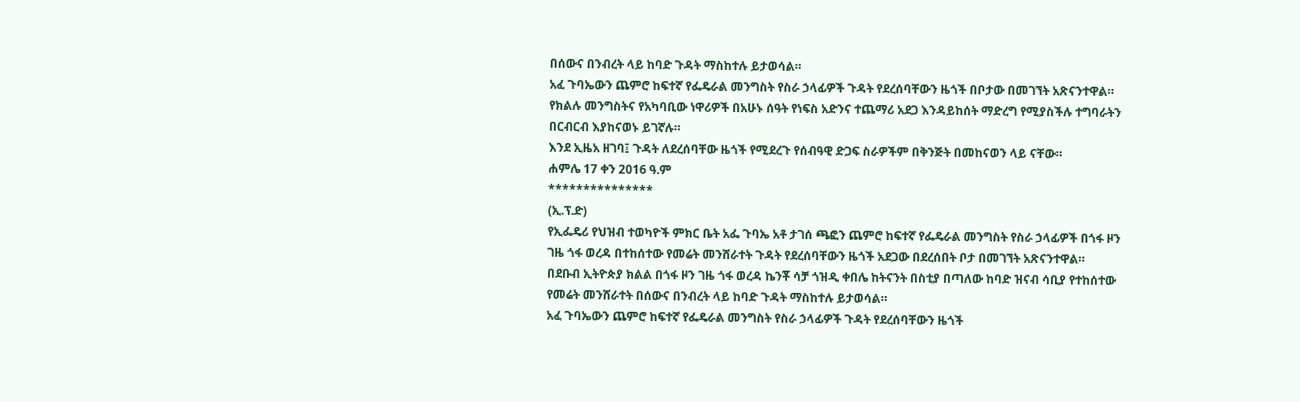በሰውና በንብረት ላይ ከባድ ጉዳት ማስከተሉ ይታወሳል።
አፈ ጉባኤውን ጨምሮ ከፍተኛ የፌዴራል መንግስት የስራ ኃላፊዎች ጉዳት የደረሰባቸውን ዜጎች በቦታው በመገኘት አጽናንተዋል።
የክልሉ መንግስትና የአካባቢው ነዋሪዎች በአሁኑ ሰዓት የነፍስ አድንና ተጨማሪ አደጋ እንዳይከሰት ማድረግ የሚያስችሉ ተግባራትን በርብርብ እያከናወኑ ይገኛሉ።
እንደ ኢዜአ ዘገባ፤ ጉዳት ለደረሰባቸው ዜጎች የሚደረጉ የሰብዓዊ ድጋፍ ስራዎችም በቅንጅት በመከናወን ላይ ናቸው።
ሐምሌ 17 ቀን 2016 ዓ.ም
***************
(ኢ.ፕ.ድ)
የኢፌዴሪ የህዝብ ተወካዮች ምክር ቤት አፌ ጉባኤ አቶ ታገሰ ጫፎን ጨምሮ ከፍተኛ የፌዴራል መንግስት የስራ ኃላፊዎች በጎፋ ዞን ገዜ ጎፋ ወረዳ በተከሰተው የመሬት መንሸራተት ጉዳት የደረሰባቸውን ዜጎች አደጋው በደረሰበት ቦታ በመገኘት አጽናንተዋል።
በደቡብ ኢትዮጵያ ክልል በጎፋ ዞን ገዜ ጎፋ ወረዳ ኬንቾ ሳቻ ጎዝዲ ቀበሌ ከትናንት በስቲያ በጣለው ከባድ ዝናብ ሳቢያ የተከሰተው የመሬት መንሸራተት በሰውና በንብረት ላይ ከባድ ጉዳት ማስከተሉ ይታወሳል።
አፈ ጉባኤውን ጨምሮ ከፍተኛ የፌዴራል መንግስት የስራ ኃላፊዎች ጉዳት የደረሰባቸውን ዜጎች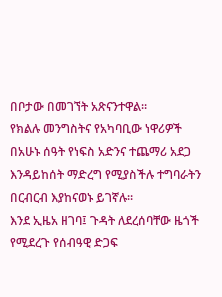በቦታው በመገኘት አጽናንተዋል።
የክልሉ መንግስትና የአካባቢው ነዋሪዎች በአሁኑ ሰዓት የነፍስ አድንና ተጨማሪ አደጋ እንዳይከሰት ማድረግ የሚያስችሉ ተግባራትን በርብርብ እያከናወኑ ይገኛሉ።
እንደ ኢዜአ ዘገባ፤ ጉዳት ለደረሰባቸው ዜጎች የሚደረጉ የሰብዓዊ ድጋፍ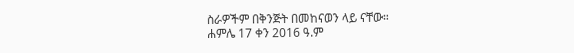ስራዎችም በቅንጅት በመከናወን ላይ ናቸው።
ሐምሌ 17 ቀን 2016 ዓ.ም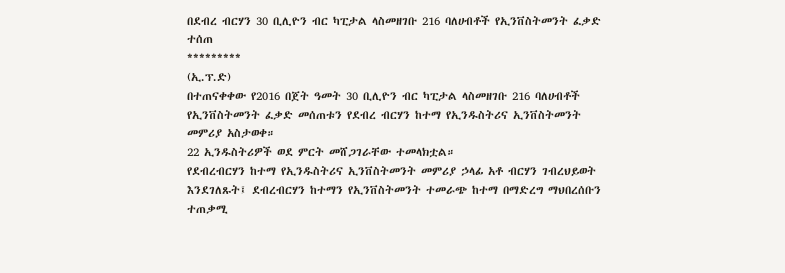በደብረ ብርሃን 30 ቢሊዮን ብር ካፒታል ላስመዘገቡ 216 ባለሀብቶች የኢንቨስትመንት ፈቃድ ተሰጠ
*********
(ኢ.ፕ.ድ)
በተጠናቀቀው የ2016 በጀት ዓመት 30 ቢሊዮን ብር ካፒታል ላስመዘገቡ 216 ባለሀብቶች የኢንቨስትመንት ፈቃድ መሰጠቱን የደብረ ብርሃን ከተማ የኢንዱስትሪና ኢንቨስትመንት መምሪያ አስታወቀ።
22 ኢንዱስትሪዎች ወደ ምርት መሸጋገራቸው ተመላክቷል።
የደብረብርሃን ከተማ የኢንዱስትሪና ኢንቨስትመንት መምሪያ ኃላፊ አቶ ብርሃን ገብረህይወት እንደገለጹት፤ ደብረብርሃን ከተማን የኢንቨስትመንት ተመራጭ ከተማ በማድረግ ማህበረሰቡን ተጠቃሚ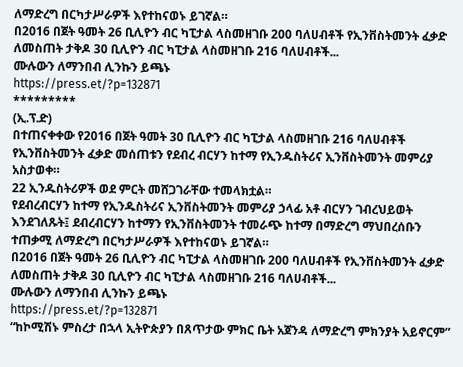ለማድረግ በርካታሥራዎች እየተከናወኑ ይገኛል።
በ2016 በጀት ዓመት 26 ቢሊዮን ብር ካፒታል ላስመዘገቡ 200 ባለሀብቶች የኢንቨስትመንት ፈቃድ ለመስጠት ታቅዶ 30 ቢሊዮን ብር ካፒታል ላስመዘገቡ 216 ባለሀብቶች...
ሙሉውን ለማንበብ ሊንኩን ይጫኑ
https://press.et/?p=132871
*********
(ኢ.ፕ.ድ)
በተጠናቀቀው የ2016 በጀት ዓመት 30 ቢሊዮን ብር ካፒታል ላስመዘገቡ 216 ባለሀብቶች የኢንቨስትመንት ፈቃድ መሰጠቱን የደብረ ብርሃን ከተማ የኢንዱስትሪና ኢንቨስትመንት መምሪያ አስታወቀ።
22 ኢንዱስትሪዎች ወደ ምርት መሸጋገራቸው ተመላክቷል።
የደብረብርሃን ከተማ የኢንዱስትሪና ኢንቨስትመንት መምሪያ ኃላፊ አቶ ብርሃን ገብረህይወት እንደገለጹት፤ ደብረብርሃን ከተማን የኢንቨስትመንት ተመራጭ ከተማ በማድረግ ማህበረሰቡን ተጠቃሚ ለማድረግ በርካታሥራዎች እየተከናወኑ ይገኛል።
በ2016 በጀት ዓመት 26 ቢሊዮን ብር ካፒታል ላስመዘገቡ 200 ባለሀብቶች የኢንቨስትመንት ፈቃድ ለመስጠት ታቅዶ 30 ቢሊዮን ብር ካፒታል ላስመዘገቡ 216 ባለሀብቶች...
ሙሉውን ለማንበብ ሊንኩን ይጫኑ
https://press.et/?p=132871
“ከኮሚሽኑ ምስረታ በኋላ ኢትዮጵያን በጸጥታው ምክር ቤት አጀንዳ ለማድረግ ምክንያት አይኖርም”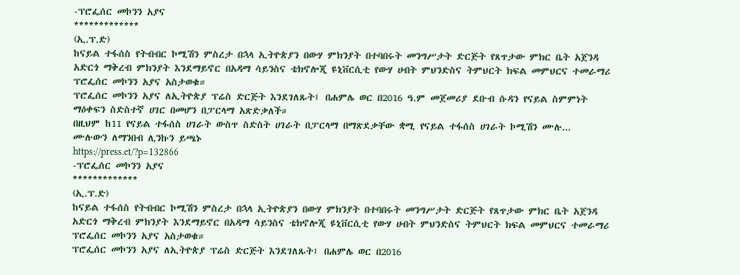-ፕሮፌሰር መኮንን አያና
*************
(ኢ.ፕ.ድ)
ከናይል ተፋሰስ የትብብር ኮሚሽን ምስረታ በኋላ ኢትዮጵያን በውሃ ምክንያት በተባበሩት መንግሥታት ድርጅት የጸጥታው ምክር ቤት አጀንዳ አድርጎ ማቅረብ ምክንያት እንደማይኖር በአዳማ ሳይንስና ቴክኖሎጂ ዩኒቨርሲቲ የውሃ ሀብት ምህንድስና ትምህርት ክፍል መምህርና ተመራማሪ ፕሮፌሰር መኮንን አያና አስታወቁ።
ፕሮፌሰር መኮንን አያና ለኢትዮጵያ ፕሬስ ድርጅት እንደገለጹት፤ በሐምሌ ወር በ2016 ዓ.ም መጀመሪያ ደቡብ ሱዳን የናይል ስምምነት ማዕቀፍን ስድስተኛ ሀገር በመሆን በፓርላማ አጽድቃለች።
በዚህም ከ11 የናይል ተፋሰስ ሀገራት ውስጥ ስድስት ሀገራት በፓርላማ በማጽደቃቸው ቋሚ የናይል ተፋሰስ ሀገራት ኮሚሽን ሙሉ...
ሙሉውን ለማንበብ ሊንኩን ይጫኑ
https://press.et/?p=132866
-ፕሮፌሰር መኮንን አያና
*************
(ኢ.ፕ.ድ)
ከናይል ተፋሰስ የትብብር ኮሚሽን ምስረታ በኋላ ኢትዮጵያን በውሃ ምክንያት በተባበሩት መንግሥታት ድርጅት የጸጥታው ምክር ቤት አጀንዳ አድርጎ ማቅረብ ምክንያት እንደማይኖር በአዳማ ሳይንስና ቴክኖሎጂ ዩኒቨርሲቲ የውሃ ሀብት ምህንድስና ትምህርት ክፍል መምህርና ተመራማሪ ፕሮፌሰር መኮንን አያና አስታወቁ።
ፕሮፌሰር መኮንን አያና ለኢትዮጵያ ፕሬስ ድርጅት እንደገለጹት፤ በሐምሌ ወር በ2016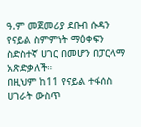ዓ.ም መጀመሪያ ደቡብ ሱዳን የናይል ስምምነት ማዕቀፍን ስድስተኛ ሀገር በመሆን በፓርላማ አጽድቃለች።
በዚህም ከ11 የናይል ተፋሰስ ሀገራት ውስጥ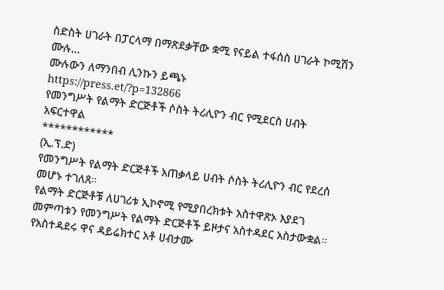ስድስት ሀገራት በፓርላማ በማጽደቃቸው ቋሚ የናይል ተፋሰስ ሀገራት ኮሚሽን ሙሉ...
ሙሉውን ለማንበብ ሊንኩን ይጫኑ
https://press.et/?p=132866
የመንግሥት የልማት ድርጅቶች ሶስት ትሪሊዮን ብር የሚደርስ ሀብት አፍርተዋል
************
(ኢ.ፕ.ድ)
የመንግሥት የልማት ድርጅቶች አጠቃላይ ሀብት ሶስት ትሪሊዮን ብር የደረሰ መሆኑ ተገለጸ።
የልማት ድርጅቶቹ ለሀገሪቱ ኢኮኖሚ የሚያበረክቱት አስተዋጽኦ እያደገ መምጣቱን የመንግሥት የልማት ድርጅቶች ይዞታና አስተዳደር አስታውቋል።
የአስተዳደሩ ዋና ዳይሬክተር አቶ ሀብታሙ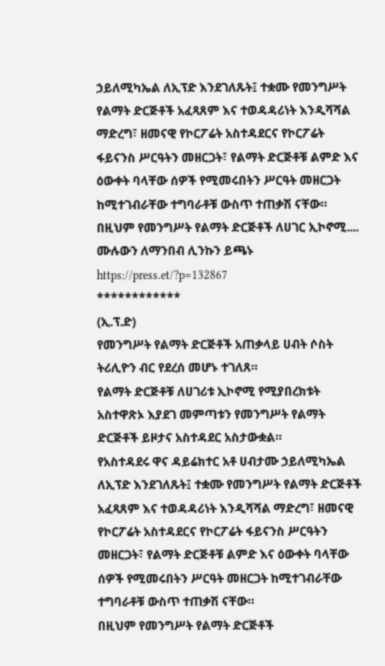ኃይለሚካኤል ለኢፕድ እንደገለጹት፤ ተቋሙ የመንግሥት የልማት ድርጅቶች አፈጻጸም እና ተወዳዳሪነት እንዲሻሻል ማድረግ፣ ዘመናዊ የኮርፖሬት አስተዳደርና የኮርፖሬት ፋይናንስ ሥርዓትን መዘርጋት፣ የልማት ድርጅቶቹ ልምድ እና ዕውቀት ባላቸው ሰዎች የሚመሩበትን ሥርዓት መዘርጋት ከሚተገብራቸው ተግባራቶቹ ውስጥ ተጠቃሽ ናቸው።
በዚህም የመንግሥት የልማት ድርጅቶች ለሀገር ኢኮኖሚ....
ሙሉውን ለማንበብ ሊንኩን ይጫኑ
https://press.et/?p=132867
************
(ኢ.ፕ.ድ)
የመንግሥት የልማት ድርጅቶች አጠቃላይ ሀብት ሶስት ትሪሊዮን ብር የደረሰ መሆኑ ተገለጸ።
የልማት ድርጅቶቹ ለሀገሪቱ ኢኮኖሚ የሚያበረክቱት አስተዋጽኦ እያደገ መምጣቱን የመንግሥት የልማት ድርጅቶች ይዞታና አስተዳደር አስታውቋል።
የአስተዳደሩ ዋና ዳይሬክተር አቶ ሀብታሙ ኃይለሚካኤል ለኢፕድ እንደገለጹት፤ ተቋሙ የመንግሥት የልማት ድርጅቶች አፈጻጸም እና ተወዳዳሪነት እንዲሻሻል ማድረግ፣ ዘመናዊ የኮርፖሬት አስተዳደርና የኮርፖሬት ፋይናንስ ሥርዓትን መዘርጋት፣ የልማት ድርጅቶቹ ልምድ እና ዕውቀት ባላቸው ሰዎች የሚመሩበትን ሥርዓት መዘርጋት ከሚተገብራቸው ተግባራቶቹ ውስጥ ተጠቃሽ ናቸው።
በዚህም የመንግሥት የልማት ድርጅቶች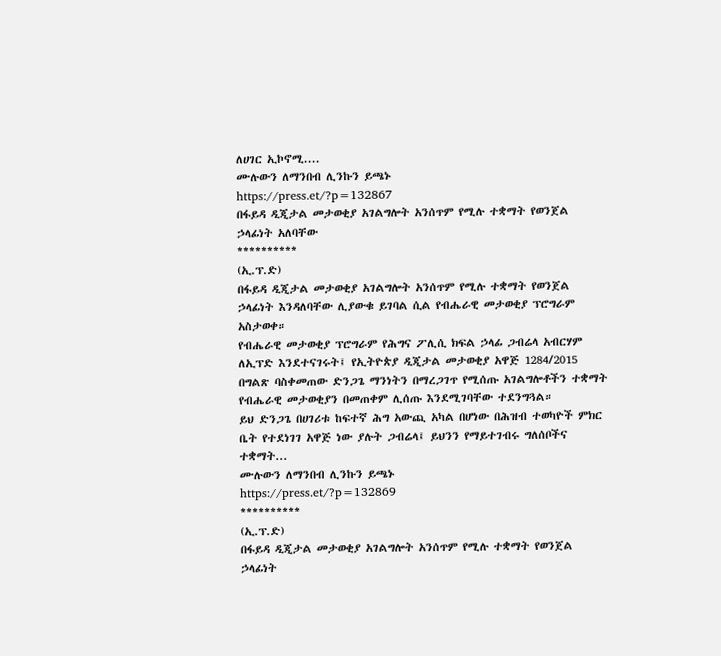ለሀገር ኢኮኖሚ....
ሙሉውን ለማንበብ ሊንኩን ይጫኑ
https://press.et/?p=132867
በፋይዳ ዲጂታል መታወቂያ አገልግሎት አንሰጥም የሚሉ ተቋማት የወንጀል ኃላፊነት አለባቸው
**********
(ኢ.ፕ.ድ)
በፋይዳ ዲጂታል መታወቂያ አገልግሎት አንሰጥም የሚሉ ተቋማት የወንጀል ኃላፊነት እንዳለባቸው ሊያውቁ ይገባል ሲል የብሔራዊ መታወቂያ ፕሮግራም አስታወቀ።
የብሔራዊ መታወቂያ ፕሮግራም የሕግና ፖሊሲ ክፍል ኃላፊ ጋብሬላ አብርሃም ለኢፕድ እንደተናገሩት፤ የኢትዮጵያ ዲጂታል መታወቂያ አዋጅ 1284/2015 በግልጽ ባስቀመጠው ድንጋጌ ማንነትን በማረጋገጥ የሚሰጡ አገልግሎቶችን ተቋማት የብሔራዊ መታወቂያን በመጠቀም ሊሰጡ እንደሚገባቸው ተደንግጓል።
ይህ ድንጋጌ በሀገሪቱ ከፍተኛ ሕግ አውጪ አካል በሆነው በሕዝብ ተወካዮች ምክር ቤት የተደነገገ አዋጅ ነው ያሉት ጋብሬላ፤ ይህንን የማይተገብሩ ግለሰቦችና ተቋማት...
ሙሉውን ለማንበብ ሊንኩን ይጫኑ
https://press.et/?p=132869
**********
(ኢ.ፕ.ድ)
በፋይዳ ዲጂታል መታወቂያ አገልግሎት አንሰጥም የሚሉ ተቋማት የወንጀል ኃላፊነት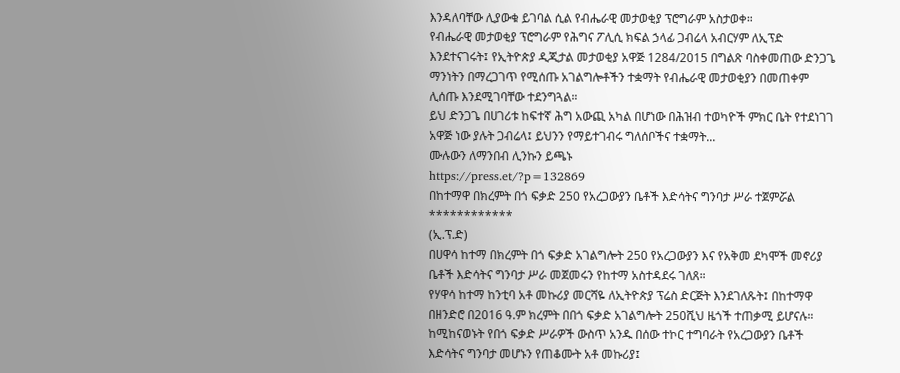እንዳለባቸው ሊያውቁ ይገባል ሲል የብሔራዊ መታወቂያ ፕሮግራም አስታወቀ።
የብሔራዊ መታወቂያ ፕሮግራም የሕግና ፖሊሲ ክፍል ኃላፊ ጋብሬላ አብርሃም ለኢፕድ እንደተናገሩት፤ የኢትዮጵያ ዲጂታል መታወቂያ አዋጅ 1284/2015 በግልጽ ባስቀመጠው ድንጋጌ ማንነትን በማረጋገጥ የሚሰጡ አገልግሎቶችን ተቋማት የብሔራዊ መታወቂያን በመጠቀም ሊሰጡ እንደሚገባቸው ተደንግጓል።
ይህ ድንጋጌ በሀገሪቱ ከፍተኛ ሕግ አውጪ አካል በሆነው በሕዝብ ተወካዮች ምክር ቤት የተደነገገ አዋጅ ነው ያሉት ጋብሬላ፤ ይህንን የማይተገብሩ ግለሰቦችና ተቋማት...
ሙሉውን ለማንበብ ሊንኩን ይጫኑ
https://press.et/?p=132869
በከተማዋ በክረምት በጎ ፍቃድ 250 የአረጋውያን ቤቶች እድሳትና ግንባታ ሥራ ተጀምሯል
************
(ኢ.ፕ.ድ)
በሀዋሳ ከተማ በክረምት በጎ ፍቃድ አገልግሎት 250 የአረጋውያን እና የአቅመ ደካሞች መኖሪያ ቤቶች እድሳትና ግንባታ ሥራ መጀመሩን የከተማ አስተዳደሩ ገለጸ።
የሃዋሳ ከተማ ከንቲባ አቶ መኩሪያ መርሻዬ ለኢትዮጵያ ፕሬስ ድርጅት እንደገለጹት፤ በከተማዋ በዘንድሮ በ2016 ዓ.ም ክረምት በበጎ ፍቃድ አገልግሎት 250ሺህ ዜጎች ተጠቃሚ ይሆናሉ።
ከሚከናወኑት የበጎ ፍቃድ ሥራዎች ውስጥ አንዱ በሰው ተኮር ተግባራት የአረጋውያን ቤቶች እድሳትና ግንባታ መሆኑን የጠቆሙት አቶ መኩሪያ፤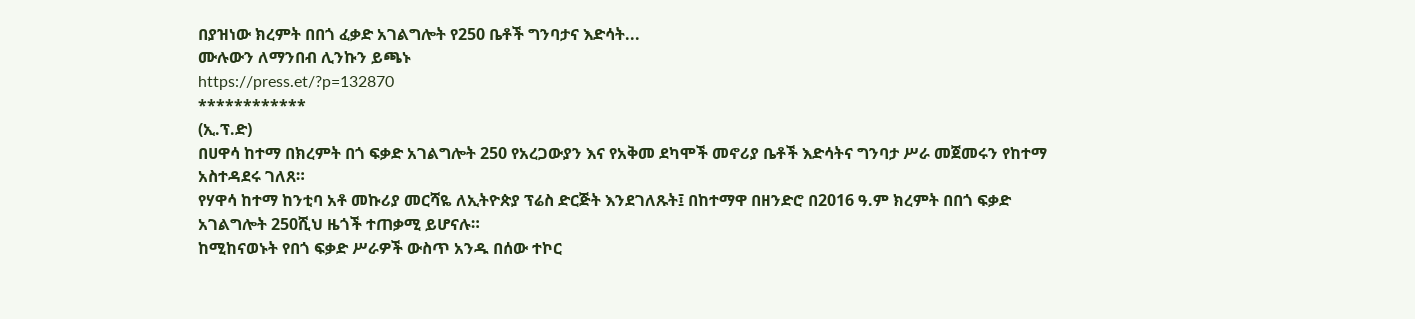በያዝነው ክረምት በበጎ ፈቃድ አገልግሎት የ250 ቤቶች ግንባታና እድሳት...
ሙሉውን ለማንበብ ሊንኩን ይጫኑ
https://press.et/?p=132870
************
(ኢ.ፕ.ድ)
በሀዋሳ ከተማ በክረምት በጎ ፍቃድ አገልግሎት 250 የአረጋውያን እና የአቅመ ደካሞች መኖሪያ ቤቶች እድሳትና ግንባታ ሥራ መጀመሩን የከተማ አስተዳደሩ ገለጸ።
የሃዋሳ ከተማ ከንቲባ አቶ መኩሪያ መርሻዬ ለኢትዮጵያ ፕሬስ ድርጅት እንደገለጹት፤ በከተማዋ በዘንድሮ በ2016 ዓ.ም ክረምት በበጎ ፍቃድ አገልግሎት 250ሺህ ዜጎች ተጠቃሚ ይሆናሉ።
ከሚከናወኑት የበጎ ፍቃድ ሥራዎች ውስጥ አንዱ በሰው ተኮር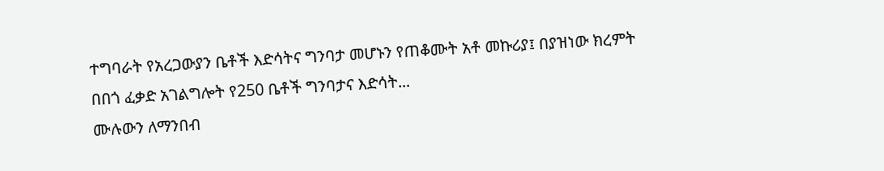ተግባራት የአረጋውያን ቤቶች እድሳትና ግንባታ መሆኑን የጠቆሙት አቶ መኩሪያ፤ በያዝነው ክረምት በበጎ ፈቃድ አገልግሎት የ250 ቤቶች ግንባታና እድሳት...
ሙሉውን ለማንበብ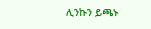ሊንኩን ይጫኑ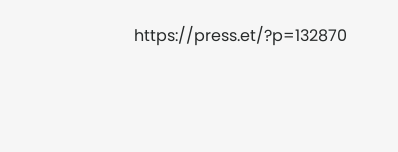https://press.et/?p=132870